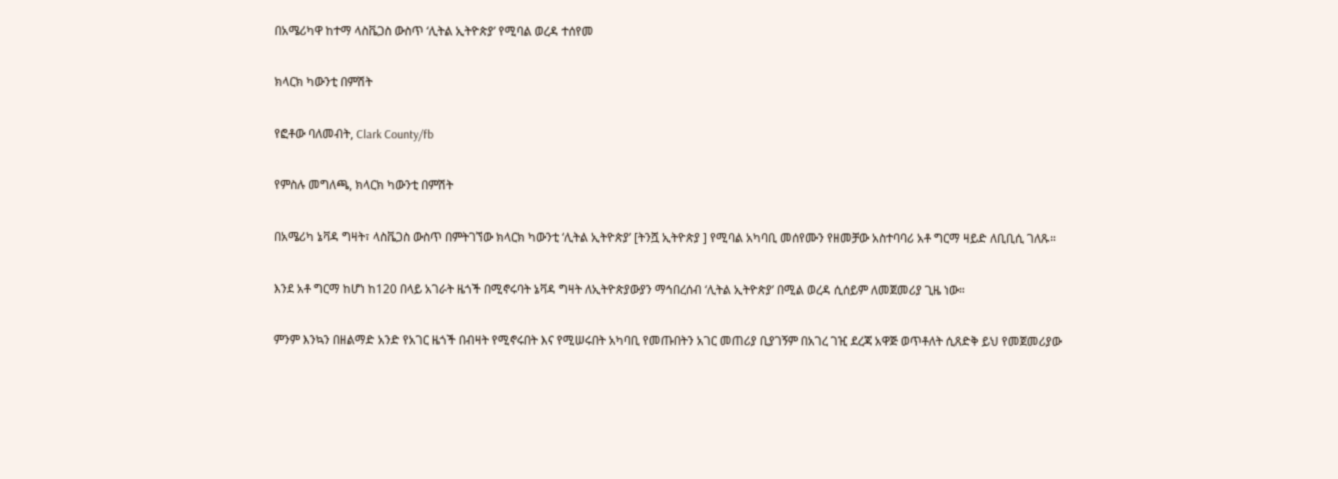በአሜሪካዋ ከተማ ላስቬጋስ ውስጥ ‘ሊትል ኢትዮጵያ’ የሚባል ወረዳ ተሰየመ

ክላርክ ካውንቲ በምሽት

የፎቶው ባለመብት, Clark County/fb

የምስሉ መግለጫ, ክላርክ ካውንቲ በምሽት

በአሜሪካ ኔቫዳ ግዛት፣ ላስቬጋስ ውስጥ በምትገኘው ክላርክ ካውንቲ ‘ሊትል ኢትዮጵያ’ [ትንሿ ኢትዮጵያ ] የሚባል አካባቢ መሰየሙን የዘመቻው አስተባባሪ አቶ ግርማ ዛይድ ለቢቢሲ ገለጹ።

እንደ አቶ ግርማ ከሆነ ከ120 በላይ አገራት ዜጎች በሚኖሩባት ኔቫዳ ግዛት ለኢትዮጵያውያን ማኅበረሰብ ‘ሊትል ኢትዮጵያ’ በሚል ወረዳ ሲሰይም ለመጀመሪያ ጊዜ ነው።

ምንም እንኳን በዘልማድ አንድ የአገር ዜጎች በብዛት የሚኖሩበት እና የሚሠሩበት አካባቢ የመጡበትን አገር መጠሪያ ቢያገኝም በአገረ ገዢ ደረጃ አዋጅ ወጥቶለት ሲጸድቅ ይህ የመጀመሪያው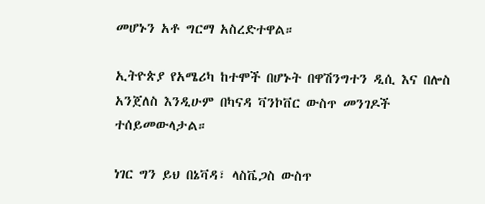መሆኑን አቶ ግርማ አስረድተዋል።

ኢትዮጵያ የአሜሪካ ከተሞች በሆኑት በዋሽንግተን ዲሲ እና በሎስ አንጀለስ እንዲሁም በካናዳ ቫንኮቨር ውስጥ መንገዶች ተሰይመውላታል።

ነገር ግን ይህ በኔቫዳ፣ ላስቬጋስ ውስጥ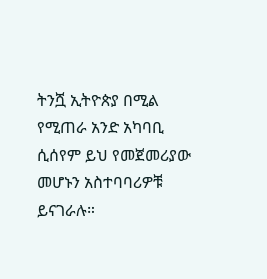ትንሿ ኢትዮጵያ በሚል የሚጠራ አንድ አካባቢ ሲሰየም ይህ የመጀመሪያው መሆኑን አስተባባሪዎቹ ይናገራሉ።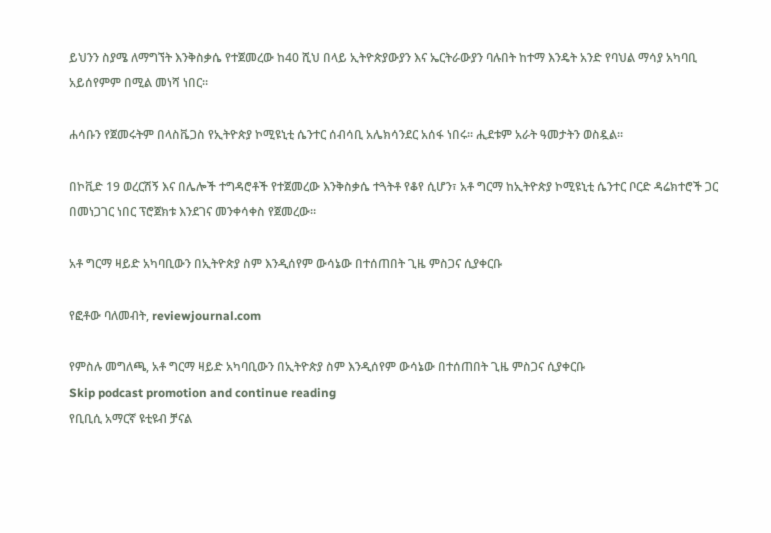ይህንን ስያሜ ለማግኘት እንቅስቃሴ የተጀመረው ከ40 ሺህ በላይ ኢትዮጵያውያን እና ኤርትራውያን ባሉበት ከተማ እንዴት አንድ የባህል ማሳያ አካባቢ አይሰየምም በሚል መነሻ ነበር።

ሐሳቡን የጀመሩትም በላስቬጋስ የኢትዮጵያ ኮሚዩኒቲ ሴንተር ሰብሳቢ አሌክሳንደር አሰፋ ነበሩ። ሒደቱም አራት ዓመታትን ወስዷል።

በኮቪድ 19 ወረርሽኝ እና በሌሎች ተግዳሮቶች የተጀመረው እንቅስቃሴ ተጓትቶ የቆየ ሲሆን፣ አቶ ግርማ ከኢትዮጵያ ኮሚዩኒቲ ሴንተር ቦርድ ዳሬክተሮች ጋር በመነጋገር ነበር ፕሮጀክቱ እንደገና መንቀሳቀስ የጀመረው።

አቶ ግርማ ዛይድ አካባቢውን በኢትዮጵያ ስም እንዲሰየም ውሳኔው በተሰጠበት ጊዜ ምስጋና ሲያቀርቡ

የፎቶው ባለመብት, reviewjournal.com

የምስሉ መግለጫ, አቶ ግርማ ዛይድ አካባቢውን በኢትዮጵያ ስም እንዲሰየም ውሳኔው በተሰጠበት ጊዜ ምስጋና ሲያቀርቡ
Skip podcast promotion and continue reading
የቢቢሲ አማርኛ ዩቲዩብ ቻናል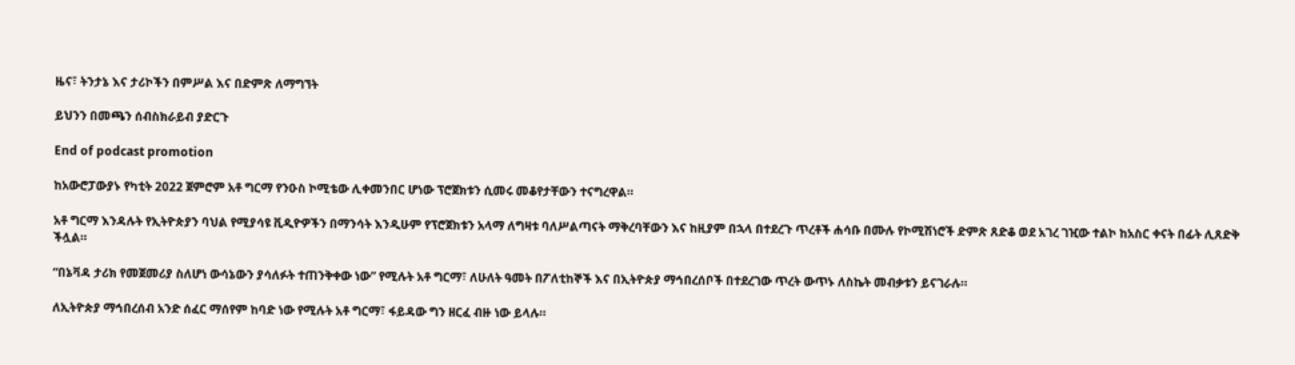ዜና፣ ትንታኔ እና ታሪኮችን በምሥል እና በድምጽ ለማግኘት

ይህንን በመጫን ሰብስክራይብ ያድርጉ

End of podcast promotion

ከአውሮፓውያኑ የካቲት 2022 ጀምሮም አቶ ግርማ የንዑስ ኮሚቴው ሊቀመንበር ሆነው ፕሮጀክቱን ሲመሩ መቆየታቸውን ተናግረዋል።

አቶ ግርማ እንዳሉት የኢትዮጵያን ባህል የሚያሳዩ ቪዲዮዎችን በማንሳት እንዲሁም የፕሮጀክቱን አላማ ለግዛቱ ባለሥልጣናት ማቅረባቸውን እና ከዚያም በኋላ በተደረጉ ጥረቶች ሐሳቡ በሙሉ የኮሚሽነሮች ድምጽ ጸድቆ ወደ አገረ ገዢው ተልኮ ከአስር ቀናት በፊት ሊጸድቅ ችሏል።

“በኔቫዳ ታሪክ የመጀመሪያ ስለሆነ ውሳኔውን ያሳለፉት ተጠንቅቀው ነው” የሚሉት አቶ ግርማ፣ ለሁለት ዓመት በፖለቲከኞች እና በኢትዮጵያ ማኅበረሰቦች በተደረገው ጥረት ውጥኑ ለስኬት መብቃቱን ይናገራሉ።

ለኢትዮጵያ ማኅበረሰብ አንድ ሰፈር ማሰየም ከባድ ነው የሚሉት አቶ ግርማ፣ ፋይዳው ግን ዘርፈ ብዙ ነው ይላሉ።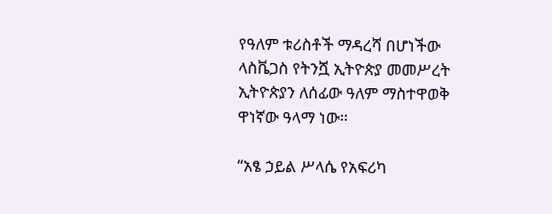የዓለም ቱሪስቶች ማዳረሻ በሆነችው ላስቬጋስ የትንሿ ኢትዮጵያ መመሥረት ኢትዮጵያን ለሰፊው ዓለም ማስተዋወቅ ዋነኛው ዓላማ ነው።

“አፄ ኃይል ሥላሴ የአፍሪካ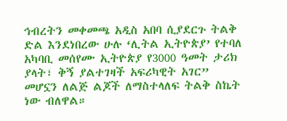ኅብረትን መቀመጫ አዲስ አበባ ሲያደርጉ ትልቅ ድል እንደነበረው ሁሉ ‘ሊትል ኢትዮጵያ’ የተባለ አካባቢ መሰየሙ ኢትዮጵያ የ3000 ዓመት ታሪክ ያላት፣ ቅኝ ያልተገዛች አፍሪካዊት አገር” መሆኗን ለልጅ ልጆች ለማስተላለፍ ትልቅ ስኬት ነው ብለዋል።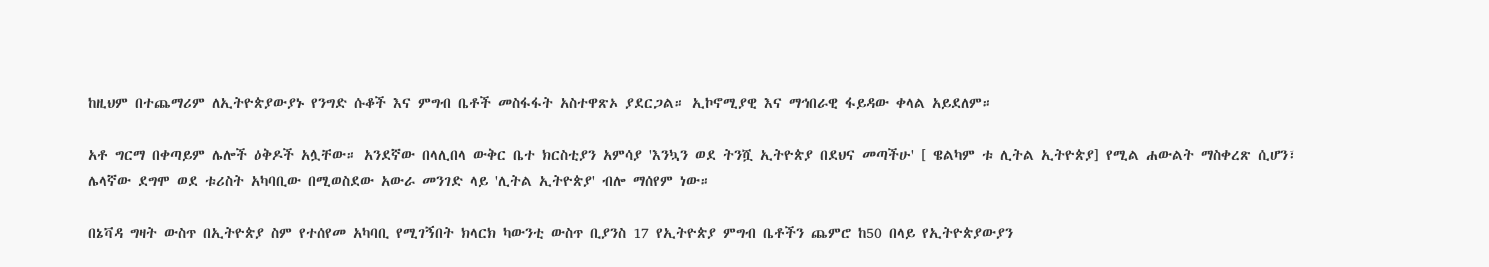ከዚህም በተጨማሪም ለኢትዮጵያውያኑ የንግድ ሱቆች እና ምግብ ቤቶች መስፋፋት አስተዋጽኦ ያደርጋል። ኢኮኖሚያዊ እና ማኅበራዊ ፋይዳው ቀላል አይደለም።

አቶ ግርማ በቀጣይም ሌሎች ዕቅዶች አሏቸው። አንደኛው በላሊበላ ውቅር ቤተ ክርስቲያን አምሳያ 'እንኳን ወደ ትንሿ ኢትዮጵያ በደህና መጣችሁ' [ ዌልካም ቱ ሊትል ኢትዮጵያ] የሚል ሐውልት ማስቀረጽ ሲሆን፣ ሌላኛው ደግሞ ወደ ቱሪስት አካባቢው በሚወስደው አውራ መንገድ ላይ 'ሊትል ኢትዮጵያ' ብሎ ማሰየም ነው።

በኔቫዳ ግዛት ውስጥ በኢትዮጵያ ስም የተሰየመ አካባቢ የሚገኝበት ክላርክ ካውንቲ ውስጥ ቢያንስ 17 የኢትዮጵያ ምግብ ቤቶችን ጨምሮ ከ50 በላይ የኢትዮጵያውያን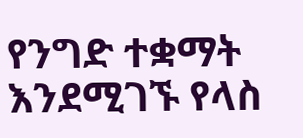የንግድ ተቋማት እንደሚገኙ የላስ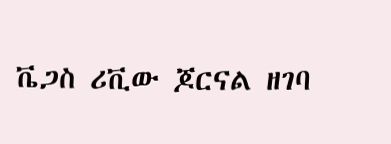ቬጋስ ሪቪው ጆርናል ዘገባ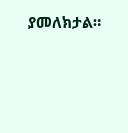ያመለክታል።